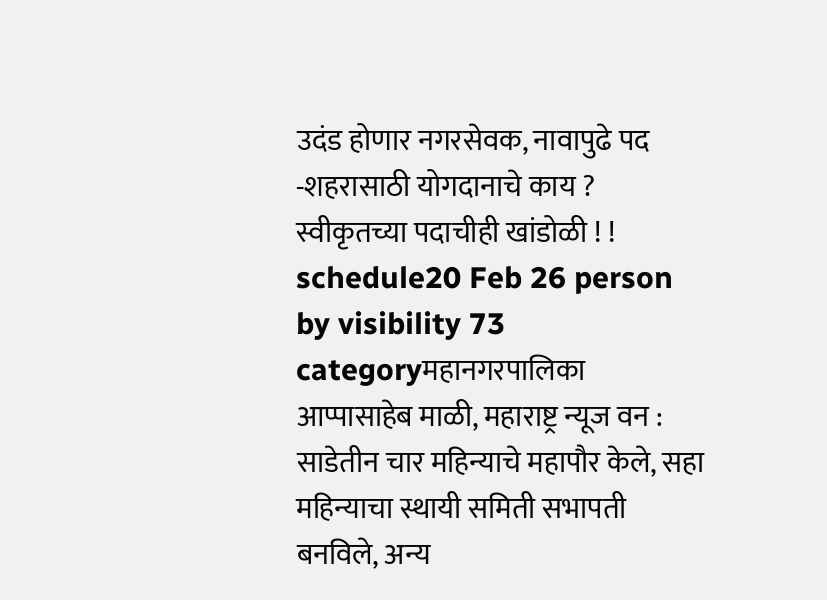उदंड होणार नगरसेवक, नावापुढे पद -शहरासाठी योगदानाचे काय ? स्वीकृतच्या पदाचीही खांडोळी ! !
schedule20 Feb 26 person by visibility 73 categoryमहानगरपालिका
आप्पासाहेब माळी, महाराष्ट्र न्यूज वन : साडेतीन चार महिन्याचे महापौर केले, सहा महिन्याचा स्थायी समिती सभापती बनविले, अन्य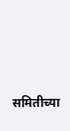समितीच्या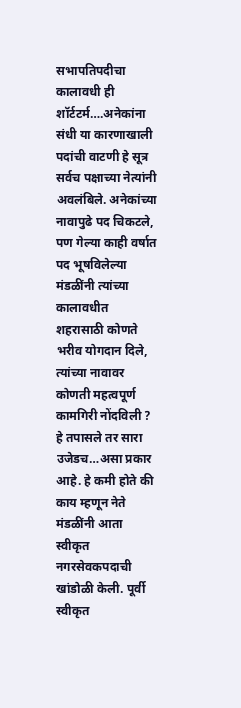सभापतिपदीचा कालावधी ही शॉर्टटर्म….अनेकांना संधी या कारणाखाली पदांची वाटणी हे सूत्र सर्वच पक्षाच्या नेत्यांनी अवलंबिले. अनेकांच्या नावापुढे पद चिकटले, पण गेल्या काही वर्षात पद भूषविलेल्या मंडळींनी त्यांच्या कालावधीत शहरासाठी कोणते भरीव योगदान दिले, त्यांच्या नावावर कोणती महत्वपूर्ण कामगिरी नोंदविली ? हे तपासले तर सारा उजेडच…असा प्रकार आहे. हे कमी होते की काय म्हणून नेते मंडळींनी आता स्वीकृत नगरसेवकपदाची खांडोळी केली. पूर्वी स्वीकृत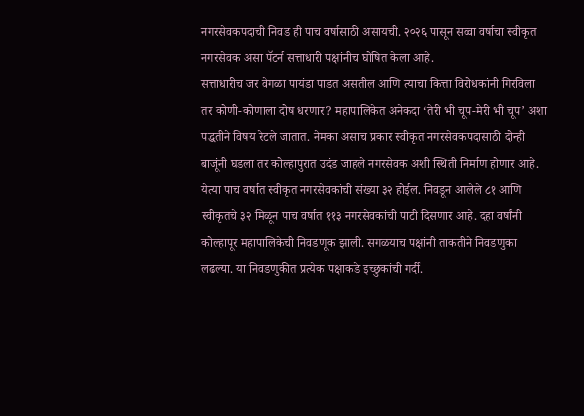नगरसेवकपदाची निवड ही पाच वर्षासाठी असायची. २०२६ पासून सव्वा वर्षाचा स्वीकृत नगरसेवक असा पॅटर्न सत्ताधारी पक्षांनीच घोषित केला आहे.
सत्ताधारीच जर वेगळा पायंडा पाडत असतील आणि त्याचा कित्ता विरोधकांनी गिरविला तर कोणी-कोणाला दोष धरणार? महापालिकेत अनेकदा ‘तेरी भी चूप-मेरी भी चूप’ अशा पद्धतीने विषय रेटले जातात. नेमका असाच प्रकार स्वीकृत नगरसेवकपदासाठी दोन्ही बाजूंनी घडला तर कोल्हापुरात उदंड जाहले नगरसेवक अशी स्थिती निर्माण होणार आहे. येत्या पाच वर्षात स्वीकृत नगरसेवकांची संख्या ३२ होईल. निवडून आलेले ८१ आणि स्वीकृतचे ३२ मिळून पाच वर्षात ११३ नगरसेवकांची पाटी दिसणार आहे. दहा वर्षांनी कोल्हापूर महापालिकेची निवडणूक झाली. सगळयाच पक्षांनी ताकतीने निवडणुका लढल्या. या निवडणुकीत प्रत्येक पक्षाकडे इच्छुकांची गर्दी.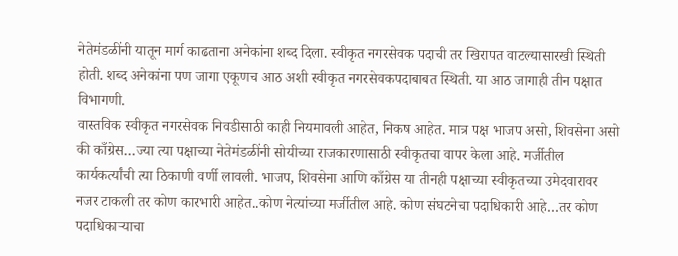नेतेमंडळींनी यातून मार्ग काढताना अनेकांना शब्द दिला. स्वीकृत नगरसेवक पदाची तर खिरापत वाटल्यासारखी स्थिती होती. शब्द अनेकांना पण जागा एकूणच आठ अशी स्वीकृत नगरसेवकपदाबाबत स्थिती. या आठ जागाही तीन पक्षात विभागणी.
वास्तविक स्वीकृत नगरसेवक निवडीसाठी काही नियमावली आहेत, निकष आहेत. मात्र पक्ष भाजप असो, शिवसेना असो की काँग्रेस…ज्या त्या पक्षाच्या नेतेमंडळींनी सोयीच्या राजकारणासाठी स्वीकृतचा वापर केला आहे. मर्जीतील कार्यकर्त्यांची त्या ठिकाणी वर्णी लावली. भाजप, शिवसेना आणि काँग्रेस या तीनही पक्षाच्या स्वीकृतच्या उमेदवारावर नजर टाकली तर कोण कारभारी आहेत..कोण नेत्यांच्या मर्जीतील आहे. कोण संघटनेचा पदाधिकारी आहे…तर कोण पदाधिकाऱ्याचा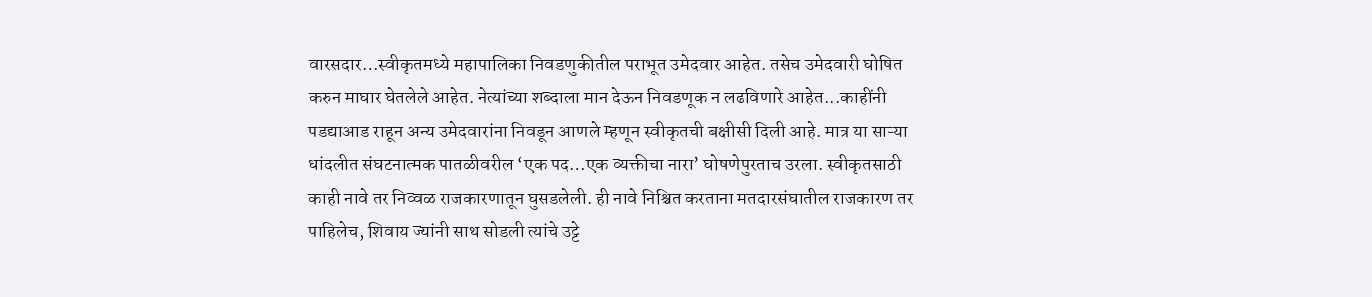वारसदार…स्वीकृतमध्ये महापालिका निवडणुकीतील पराभूत उमेदवार आहेत. तसेच उमेदवारी घोषित करुन माघार घेतलेले आहेत. नेत्यांच्या शब्दाला मान देऊन निवडणूक न लढविणारे आहेत...काहींनी पडद्याआड राहून अन्य उमेदवारांना निवडून आणले म्हणून स्वीकृतची बक्षीसी दिली आहे. मात्र या साऱ्या धांदलीत संघटनात्मक पातळीवरील ‘एक पद…एक व्यक्तीचा नारा’ घोषणेपुरताच उरला. स्वीकृतसाठी काही नावे तर निव्वळ राजकारणातून घुसडलेली. ही नावे निश्चित करताना मतदारसंघातील राजकारण तर पाहिलेच, शिवाय ज्यांनी साथ सोडली त्यांचे उट्टे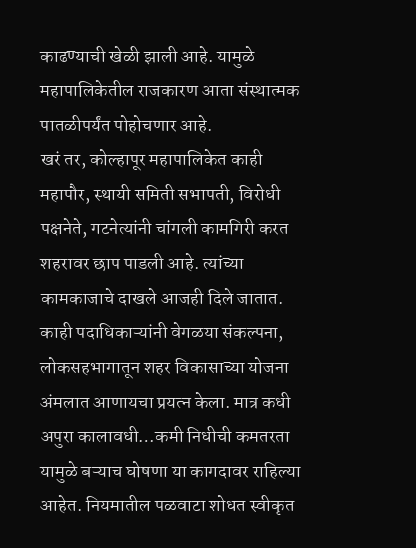काढण्याची खेळी झाली आहे. यामुळे महापालिकेतील राजकारण आता संस्थात्मक पातळीपर्यंत पोहोचणार आहे.
खरं तर, कोल्हापूर महापालिकेत काही महापौर, स्थायी समिती सभापती, विरोधी पक्षनेते, गटनेत्यांनी चांगली कामगिरी करत शहरावर छाप पाडली आहे. त्यांच्या कामकाजाचे दाखले आजही दिले जातात. काही पदाधिकाऱ्यांनी वेगळया संकल्पना, लोकसहभागातून शहर विकासाच्या योजना अंमलात आणायचा प्रयत्न केला. मात्र कधी अपुरा कालावधी…कमी निधीची कमतरता यामुळे बऱ्याच घोषणा या कागदावर राहिल्या आहेत. नियमातील पळवाटा शोधत स्वीकृत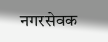नगरसेवक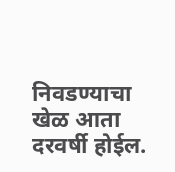निवडण्याचा खेळ आता दरवर्षी होईल.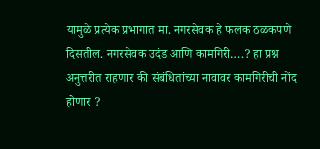यामुळे प्रत्येक प्रभागात मा. नगरसेवक हे फलक ठळकपणे दिसतील. नगरसेवक उदंड आणि कामगिरी….? हा प्रश्न अनुत्तरीत राहणार की संबंधितांच्या नावावर कामगिरीची नोंद होणार ?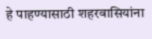हे पाहण्यासाठी शहरवासियांना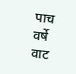पाच वर्षे वाट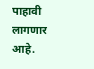पाहावी लागणार आहे.